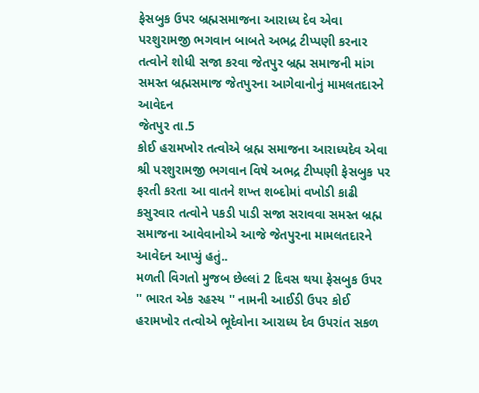ફેસબુક ઉપર બ્રહ્મસમાજના આરાધ્ય દેવ એવા
પરશુરામજી ભગવાન બાબતે અભદ્ર ટીપ્પણી કરનાર
તત્વોને શોધી સજા કરવા જેતપુર બ્રહ્મ સમાજની માંગ
સમસ્ત બ્રહ્મસમાજ જેતપુરના આગેવાનોનું મામલતદારને આવેદન
જેતપુર તા.5
કોઈ હરામખોર તત્વોએ બ્રહ્મ સમાજના આરાધ્યદેવ એવા શ્રી પરશુરામજી ભગવાન વિષે અભદ્ર ટીપ્પણી ફેસબુક પર ફરતી કરતા આ વાતને શખ્ત શબ્દોમાં વખોડી કાઢી કસુરવાર તત્વોને પકડી પાડી સજા સરાવવા સમસ્ત બ્રહ્મ સમાજના આવેવાનોએ આજે જેતપુરના મામલતદારને આવેદન આપ્યું હતું..
મળતી વિગતો મુજબ છેલ્લાં 2 દિવસ થયા ફેસબુક ઉપર '' ભારત એક રહસ્ય '' નામની આઈડી ઉપર કોઈ હરામખોર તત્વોએ ભૂદેવોના આરાધ્ય દેવ ઉપરાંત સકળ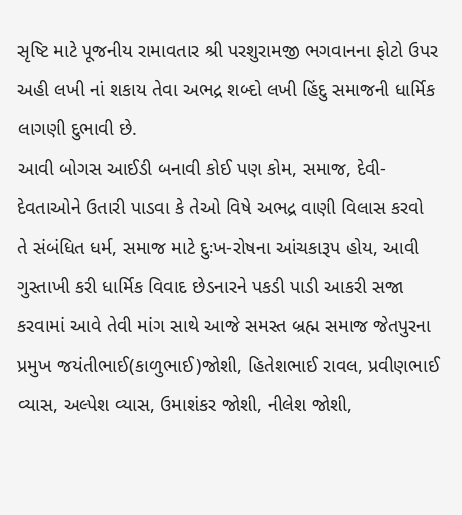સૃષ્ટિ માટે પૂજનીય રામાવતાર શ્રી પરશુરામજી ભગવાનના ફોટો ઉપર અહી લખી નાં શકાય તેવા અભદ્ર શબ્દો લખી હિંદુ સમાજની ધાર્મિક લાગણી દુભાવી છે.
આવી બોગસ આઈડી બનાવી કોઈ પણ કોમ, સમાજ, દેવી-દેવતાઓને ઉતારી પાડવા કે તેઓ વિષે અભદ્ર વાણી વિલાસ કરવો તે સંબંધિત ધર્મ, સમાજ માટે દુઃખ-રોષના આંચકારૂપ હોય, આવી ગુસ્તાખી કરી ધાર્મિક વિવાદ છેડનારને પકડી પાડી આકરી સજા કરવામાં આવે તેવી માંગ સાથે આજે સમસ્ત બ્રહ્મ સમાજ જેતપુરના પ્રમુખ જયંતીભાઈ(કાળુભાઈ)જોશી, હિતેશભાઈ રાવલ, પ્રવીણભાઈ વ્યાસ, અલ્પેશ વ્યાસ, ઉમાશંકર જોશી, નીલેશ જોશી,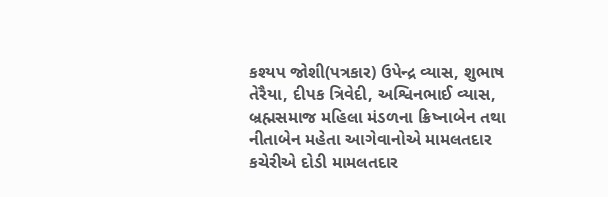કશ્યપ જોશી(પત્રકાર) ઉપેન્દ્ર વ્યાસ, શુભાષ તેરૈયા, દીપક ત્રિવેદી, અશ્વિનભાઈ વ્યાસ, બ્રહ્મસમાજ મહિલા મંડળના ક્રિષ્નાબેન તથા નીતાબેન મહેતા આગેવાનોએ મામલતદાર કચેરીએ દોડી મામલતદાર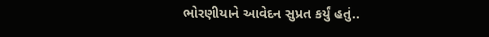ભોરણીયાને આવેદન સુપ્રત કર્યું હતું..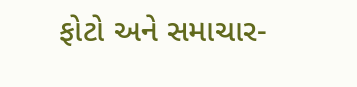ફોટો અને સમાચાર-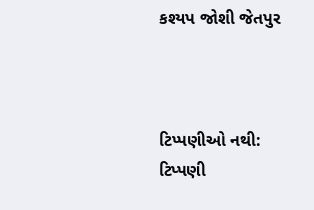કશ્યપ જોશી જેતપુર



ટિપ્પણીઓ નથી:
ટિપ્પણી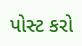પોસ્ટ કરો